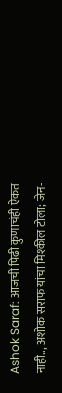Ashok Saraf: आजची पिढी कुणाचंही ऐकत नाही.., अशोक सराफ यांचा मिश्कील टोला; जेन-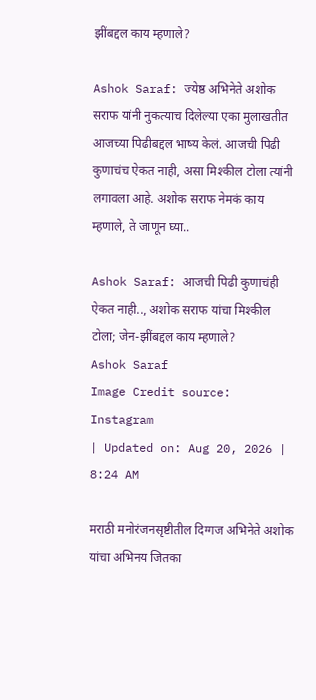झींबद्दल काय म्हणाले?

Ashok Saraf: ज्येष्ठ अभिनेते अशोक सराफ यांनी नुकत्याच दिलेल्या एका मुलाखतीत आजच्या पिढीबद्दल भाष्य केलं. आजची पिढी कुणाचंच ऐकत नाही, असा मिश्कील टोला त्यांनी लगावला आहे. अशोक सराफ नेमकं काय म्हणाले, ते जाणून घ्या..

Ashok Saraf: आजची पिढी कुणाचंही ऐकत नाही.., अशोक सराफ यांचा मिश्कील टोला; जेन-झींबद्दल काय म्हणाले?
Ashok Saraf
Image Credit source: Instagram
| Updated on: Aug 20, 2026 | 8:24 AM

मराठी मनोरंजनसृष्टीतील दिग्गज अभिनेते अशोक यांचा अभिनय जितका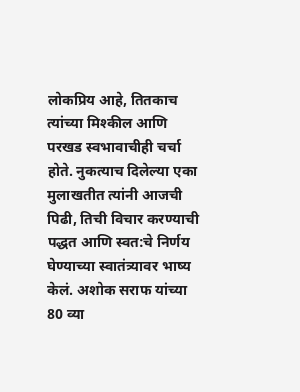लोकप्रिय आहे, तितकाच त्यांच्या मिश्कील आणि परखड स्वभावाचीही चर्चा होते. नुकत्याच दिलेल्या एका मुलाखतीत त्यांनी आजची पिढी, तिची विचार करण्याची पद्धत आणि स्वत:चे निर्णय घेण्याच्या स्वातंत्र्यावर भाष्य केलं. अशोक सराफ यांच्या 80 व्या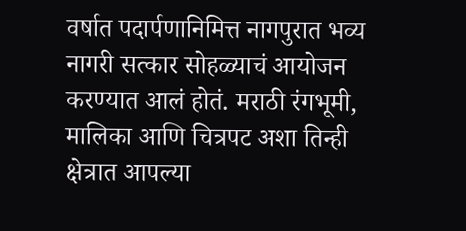वर्षात पदार्पणानिमित्त नागपुरात भव्य नागरी सत्कार सोहळ्याचं आयोजन करण्यात आलं होतं. मराठी रंगभूमी, मालिका आणि चित्रपट अशा तिन्ही क्षेत्रात आपल्या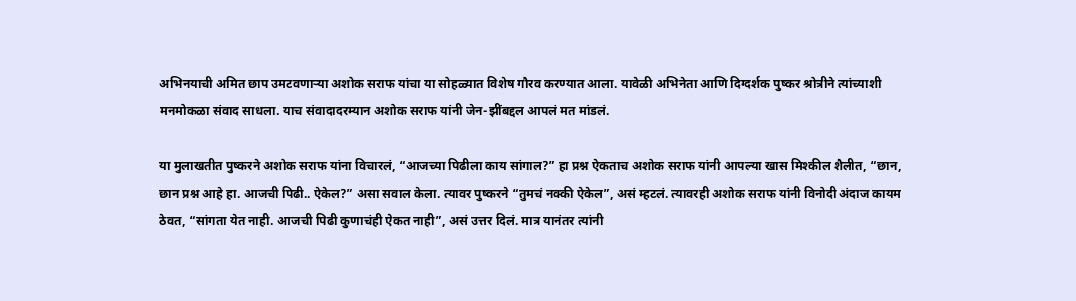अभिनयाची अमित छाप उमटवणाऱ्या अशोक सराफ यांचा या सोहळ्यात विशेष गौरव करण्यात आला. यावेळी अभिनेता आणि दिग्दर्शक पुष्कर श्रोत्रीने त्यांच्याशी मनमोकळा संवाद साधला. याच संवादादरम्यान अशोक सराफ यांनी जेन-झींबद्दल आपलं मत मांडलं.

या मुलाखतीत पुष्करने अशोक सराफ यांना विचारलं, “आजच्या पिढीला काय सांगाल?” हा प्रश्न ऐकताच अशोक सराफ यांनी आपल्या खास मिश्कील शैलीत, “छान, छान प्रश्न आहे हा. आजची पिढी.. ऐकेल?” असा सवाल केला. त्यावर पुष्करने “तुमचं नक्की ऐकेल”, असं म्हटलं. त्यावरही अशोक सराफ यांनी विनोदी अंदाज कायम ठेवत, “सांगता येत नाही. आजची पिढी कुणाचंही ऐकत नाही”, असं उत्तर दिलं. मात्र यानंतर त्यांनी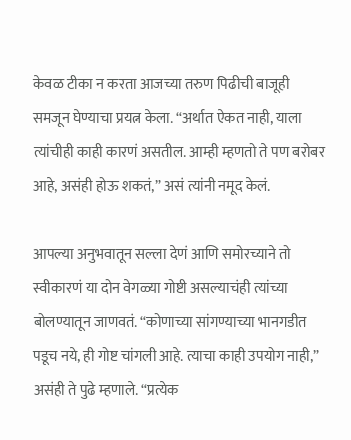केवळ टीका न करता आजच्या तरुण पिढीची बाजूही समजून घेण्याचा प्रयत्न केला. “अर्थात ऐकत नाही, याला त्यांचीही काही कारणं असतील. आम्ही म्हणतो ते पण बरोबर आहे, असंही होऊ शकतं,” असं त्यांनी नमूद केलं.

आपल्या अनुभवातून सल्ला देणं आणि समोरच्याने तो स्वीकारणं या दोन वेगळ्या गोष्टी असल्याचंही त्यांच्या बोलण्यातून जाणवतं. “कोणाच्या सांगण्याच्या भानगडीत पडूच नये, ही गोष्ट चांगली आहे. त्याचा काही उपयोग नाही,” असंही ते पुढे म्हणाले. “प्रत्येक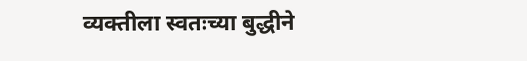व्यक्तीला स्वतःच्या बुद्धीने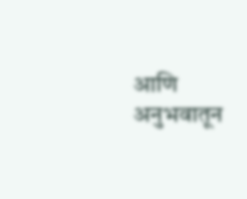आणि अनुभवातून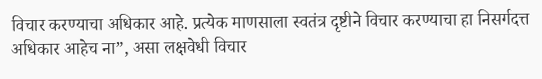विचार करण्याचा अधिकार आहे. प्रत्येक माणसाला स्वतंत्र दृष्टीने विचार करण्याचा हा निसर्गदत्त अधिकार आहेच ना”, असा लक्षवेधी विचार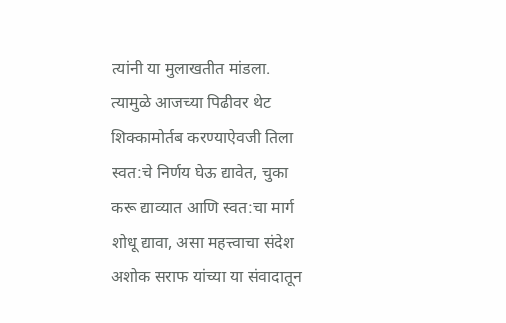त्यांनी या मुलाखतीत मांडला. त्यामुळे आजच्या पिढीवर थेट शिक्कामोर्तब करण्याऐवजी तिला स्वत:चे निर्णय घेऊ द्यावेत, चुका करू द्याव्यात आणि स्वत:चा मार्ग शोधू द्यावा, असा महत्त्वाचा संदेश अशोक सराफ यांच्या या संवादातून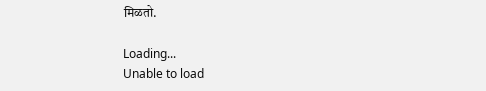मिळतो.

Loading...
Unable to load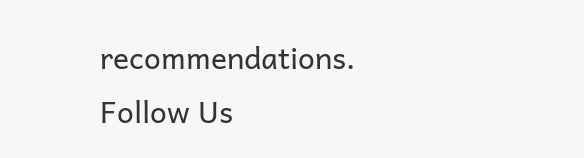recommendations.
Follow Us